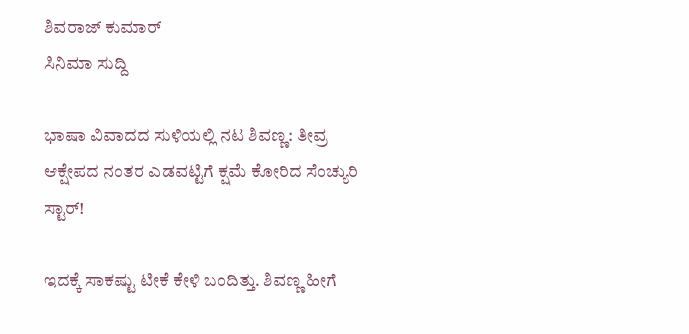ಶಿವರಾಜ್ ಕುಮಾರ್
ಸಿನಿಮಾ ಸುದ್ದಿ

ಭಾಷಾ ವಿವಾದದ ಸುಳಿಯಲ್ಲಿ ನಟ ಶಿವಣ್ಣ: ತೀವ್ರ ಆಕ್ಷೇಪದ ನಂತರ ಎಡವಟ್ಟಿಗೆ ಕ್ಷಮೆ ಕೋರಿದ ಸೆಂಚ್ಯುರಿ ಸ್ಟಾರ್!

ಇದಕ್ಕೆ ಸಾಕಷ್ಟು ಟೀಕೆ ಕೇಳಿ ಬಂದಿತ್ತು. ಶಿವಣ್ಣ ಹೀಗೆ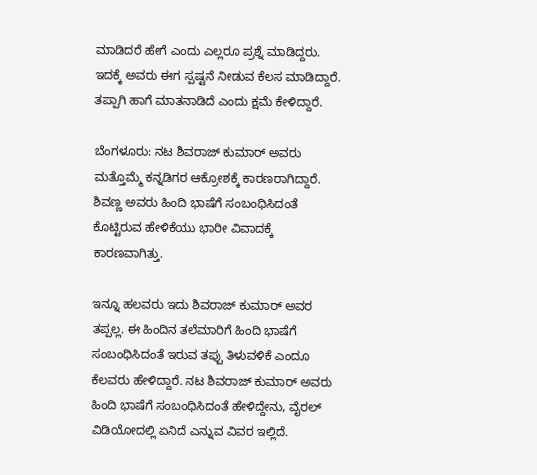ಮಾಡಿದರೆ ಹೇಗೆ ಎಂದು ಎಲ್ಲರೂ ಪ್ರಶ್ನೆ ಮಾಡಿದ್ದರು. ಇದಕ್ಕೆ ಅವರು ಈಗ ಸ್ಪಷ್ಟನೆ ನೀಡುವ ಕೆಲಸ ಮಾಡಿದ್ದಾರೆ. ತಪ್ಪಾಗಿ ಹಾಗೆ ಮಾತನಾಡಿದೆ ಎಂದು ಕ್ಷಮೆ ಕೇಳಿದ್ದಾರೆ.

ಬೆಂಗಳೂರು: ನಟ ಶಿವರಾಜ್ ಕುಮಾರ್ ಅವರು ಮತ್ತೊಮ್ಮೆ ಕನ್ನಡಿಗರ ಆಕ್ರೋಶಕ್ಕೆ ಕಾರಣರಾಗಿದ್ದಾರೆ. ಶಿವಣ್ಣ ಅವರು ಹಿಂದಿ ಭಾಷೆಗೆ ಸಂಬಂಧಿಸಿದಂತೆ ಕೊಟ್ಟಿರುವ ಹೇಳಿಕೆಯು ಭಾರೀ ವಿವಾದಕ್ಕೆ ಕಾರಣವಾಗಿತ್ತು.

ಇನ್ನೂ ಹಲವರು ಇದು ಶಿವರಾಜ್ ಕುಮಾರ್ ಅವರ ತಪ್ಪಲ್ಲ. ಈ ಹಿಂದಿನ ತಲೆಮಾರಿಗೆ ಹಿಂದಿ ಭಾಷೆಗೆ ಸಂಬಂಧಿಸಿದಂತೆ ಇರುವ ತಪ್ಪು ತಿಳುವಳಿಕೆ ಎಂದೂ ಕೆಲವರು ಹೇಳಿದ್ದಾರೆ. ನಟ ಶಿವರಾಜ್ ಕುಮಾರ್ ಅವರು ಹಿಂದಿ ಭಾಷೆಗೆ ಸಂಬಂಧಿಸಿದಂತೆ ಹೇಳಿದ್ದೇನು, ವೈರಲ್ ವಿಡಿಯೋದಲ್ಲಿ ಏನಿದೆ ಎನ್ನುವ ವಿವರ ಇಲ್ಲಿದೆ.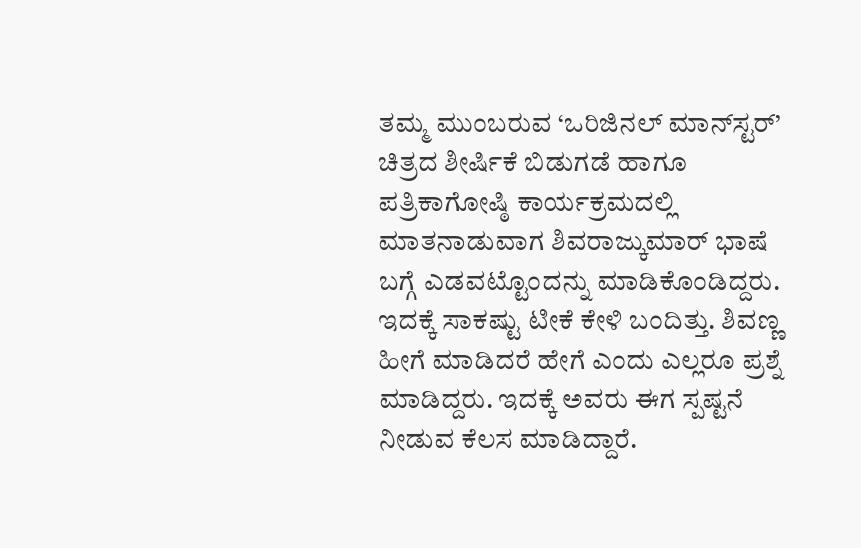ತಮ್ಮ ಮುಂಬರುವ ‘ಒರಿಜಿನಲ್ ಮಾನ್‌ಸ್ಟರ್’ ಚಿತ್ರದ ಶೀರ್ಷಿಕೆ ಬಿಡುಗಡೆ ಹಾಗೂ ಪತ್ರಿಕಾಗೋಷ್ಠಿ ಕಾರ್ಯಕ್ರಮದಲ್ಲಿ ಮಾತನಾಡುವಾಗ ಶಿವರಾಜ್ಕುಮಾರ್ ಭಾಷೆ ಬಗ್ಗೆ ಎಡವಟ್ಟೊಂದನ್ನು ಮಾಡಿಕೊಂಡಿದ್ದರು. ಇದಕ್ಕೆ ಸಾಕಷ್ಟು ಟೀಕೆ ಕೇಳಿ ಬಂದಿತ್ತು. ಶಿವಣ್ಣ ಹೀಗೆ ಮಾಡಿದರೆ ಹೇಗೆ ಎಂದು ಎಲ್ಲರೂ ಪ್ರಶ್ನೆ ಮಾಡಿದ್ದರು. ಇದಕ್ಕೆ ಅವರು ಈಗ ಸ್ಪಷ್ಟನೆ ನೀಡುವ ಕೆಲಸ ಮಾಡಿದ್ದಾರೆ.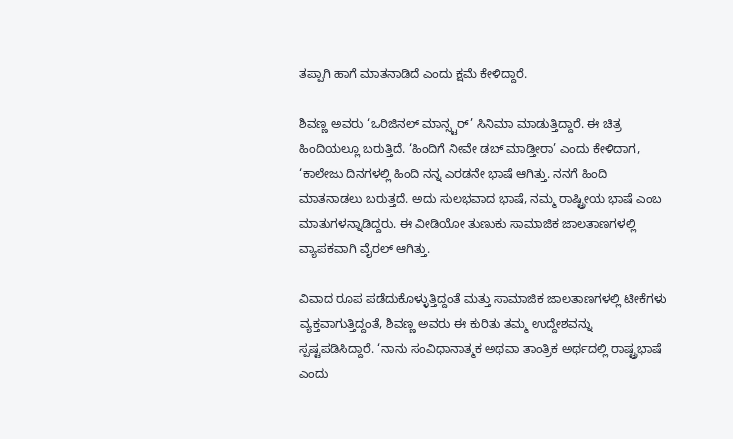ತಪ್ಪಾಗಿ ಹಾಗೆ ಮಾತನಾಡಿದೆ ಎಂದು ಕ್ಷಮೆ ಕೇಳಿದ್ದಾರೆ.

ಶಿವಣ್ಣ ಅವರು ‘ಒರಿಜಿನಲ್ ಮಾನ್ಸ್ಟರ್’ ಸಿನಿಮಾ ಮಾಡುತ್ತಿದ್ದಾರೆ. ಈ ಚಿತ್ರ ಹಿಂದಿಯಲ್ಲೂ ಬರುತ್ತಿದೆ. ‘ಹಿಂದಿಗೆ ನೀವೇ ಡಬ್ ಮಾಡ್ತೀರಾ’ ಎಂದು ಕೇಳಿದಾಗ, ‘ಕಾಲೇಜು ದಿನಗಳಲ್ಲಿ ಹಿಂದಿ ನನ್ನ ಎರಡನೇ ಭಾಷೆ ಆಗಿತ್ತು. ನನಗೆ ಹಿಂದಿ ಮಾತನಾಡಲು ಬರುತ್ತದೆ. ಅದು ಸುಲಭವಾದ ಭಾಷೆ, ನಮ್ಮ ರಾಷ್ಟ್ರೀಯ ಭಾಷೆ ಎಂಬ ಮಾತುಗಳನ್ನಾಡಿದ್ದರು. ಈ ವೀಡಿಯೋ ತುಣುಕು ಸಾಮಾಜಿಕ ಜಾಲತಾಣಗಳಲ್ಲಿ ವ್ಯಾಪಕವಾಗಿ ವೈರಲ್ ಆಗಿತ್ತು.

ವಿವಾದ ರೂಪ ಪಡೆದುಕೊಳ್ಳುತ್ತಿದ್ದಂತೆ ಮತ್ತು ಸಾಮಾಜಿಕ ಜಾಲತಾಣಗಳಲ್ಲಿ ಟೀಕೆಗಳು ವ್ಯಕ್ತವಾಗುತ್ತಿದ್ದಂತೆ, ಶಿವಣ್ಣ ಅವರು ಈ ಕುರಿತು ತಮ್ಮ ಉದ್ದೇಶವನ್ನು ಸ್ಪಷ್ಟಪಡಿಸಿದ್ದಾರೆ. ‘ನಾನು ಸಂವಿಧಾನಾತ್ಮಕ ಅಥವಾ ತಾಂತ್ರಿಕ ಅರ್ಥದಲ್ಲಿ ರಾಷ್ಟ್ರಭಾಷೆ ಎಂದು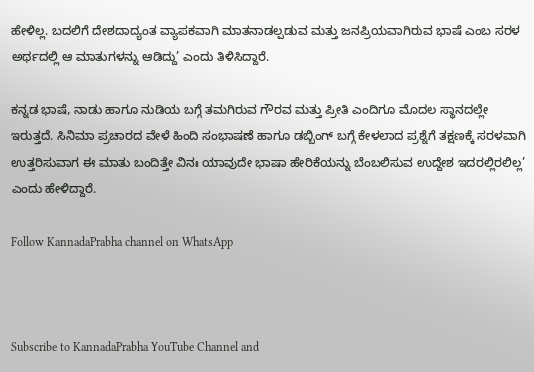ಹೇಳಿಲ್ಲ. ಬದಲಿಗೆ ದೇಶದಾದ್ಯಂತ ವ್ಯಾಪಕವಾಗಿ ಮಾತನಾಡಲ್ಪಡುವ ಮತ್ತು ಜನಪ್ರಿಯವಾಗಿರುವ ಭಾಷೆ ಎಂಬ ಸರಳ ಅರ್ಥದಲ್ಲಿ ಆ ಮಾತುಗಳನ್ನು ಆಡಿದ್ದು’ ಎಂದು ತಿಳಿಸಿದ್ದಾರೆ.

ಕನ್ನಡ ಭಾಷೆ, ನಾಡು ಹಾಗೂ ನುಡಿಯ ಬಗ್ಗೆ ತಮಗಿರುವ ಗೌರವ ಮತ್ತು ಪ್ರೀತಿ ಎಂದಿಗೂ ಮೊದಲ ಸ್ಥಾನದಲ್ಲೇ ಇರುತ್ತದೆ. ಸಿನಿಮಾ ಪ್ರಚಾರದ ವೇಳೆ ಹಿಂದಿ ಸಂಭಾಷಣೆ ಹಾಗೂ ಡಬ್ಬಿಂಗ್ ಬಗ್ಗೆ ಕೇಳಲಾದ ಪ್ರಶ್ನೆಗೆ ತಕ್ಷಣಕ್ಕೆ ಸರಳವಾಗಿ ಉತ್ತರಿಸುವಾಗ ಈ ಮಾತು ಬಂದಿತ್ತೇ ವಿನಃ ಯಾವುದೇ ಭಾಷಾ ಹೇರಿಕೆಯನ್ನು ಬೆಂಬಲಿಸುವ ಉದ್ದೇಶ ಇದರಲ್ಲಿರಲಿಲ್ಲ’ ಎಂದು ಹೇಳಿದ್ದಾರೆ.

Follow KannadaPrabha channel on WhatsApp



Subscribe to KannadaPrabha YouTube Channel and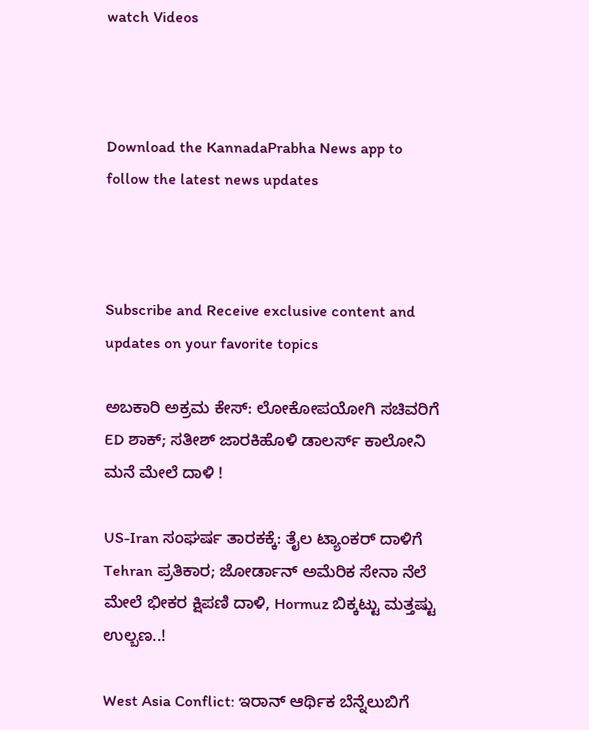watch Videos



Download the KannadaPrabha News app to follow the latest news updates



Subscribe and Receive exclusive content and updates on your favorite topics

ಅಬಕಾರಿ ಅಕ್ರಮ ಕೇಸ್‌: ಲೋಕೋಪಯೋಗಿ ಸಚಿವರಿಗೆ ED ಶಾಕ್‌; ಸತೀಶ್ ಜಾರಕಿಹೊಳಿ ಡಾಲರ್ಸ್ ಕಾಲೋನಿ ಮನೆ ಮೇಲೆ ದಾಳಿ !

US-Iran ಸಂಘರ್ಷ ತಾರಕಕ್ಕೆ: ತೈಲ ಟ್ಯಾಂಕರ್ ದಾಳಿಗೆ Tehran ಪ್ರತಿಕಾರ; ಜೋರ್ಡಾನ್‌ ಅಮೆರಿಕ ಸೇನಾ ನೆಲೆ ಮೇಲೆ ಭೀಕರ ಕ್ಷಿಪಣಿ ದಾಳಿ, Hormuz ಬಿಕ್ಕಟ್ಟು ಮತ್ತಷ್ಟು ಉಲ್ಬಣ..!

West Asia Conflict: ಇರಾನ್ ಆರ್ಥಿಕ ಬೆನ್ನೆಲುಬಿಗೆ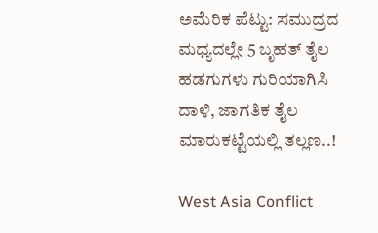ಅಮೆರಿಕ ಪೆಟ್ಟು: ಸಮುದ್ರದ ಮಧ್ಯದಲ್ಲೇ 5 ಬೃಹತ್ ತೈಲ ಹಡಗುಗಳು ಗುರಿಯಾಗಿಸಿ ದಾಳಿ, ಜಾಗತಿಕ ತೈಲ ಮಾರುಕಟ್ಟೆಯಲ್ಲಿ ತಲ್ಲಣ..!

West Asia Conflict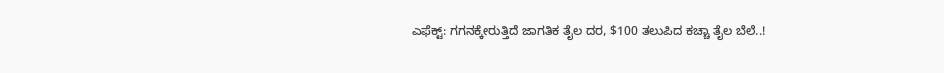ಎಫೆಕ್ಟ್: ಗಗನಕ್ಕೇರುತ್ತಿದೆ ಜಾಗತಿಕ ತೈಲ ದರ, $100 ತಲುಪಿದ ಕಚ್ಚಾ ತೈಲ ಬೆಲೆ..!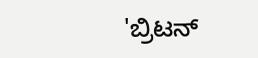'ಬ್ರಿಟನ್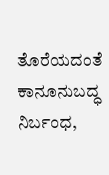ತೊರೆಯದಂತೆ ಕಾನೂನುಬದ್ಧ ನಿರ್ಬಂಧ,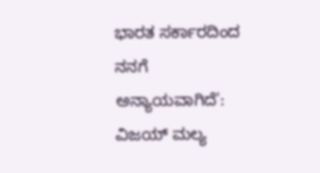ಭಾರತ ಸರ್ಕಾರದಿಂದ ನನಗೆ ಅನ್ಯಾಯವಾಗಿದೆ': ವಿಜಯ್ ಮಲ್ಯ